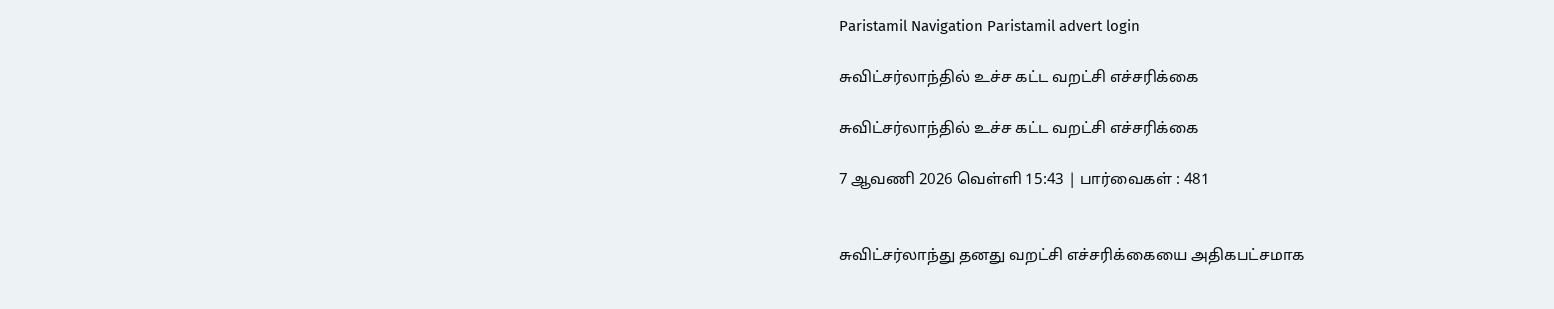Paristamil Navigation Paristamil advert login

சுவிட்சர்லாந்தில் உச்ச கட்ட வறட்சி எச்சரிக்கை

சுவிட்சர்லாந்தில் உச்ச கட்ட வறட்சி எச்சரிக்கை

7 ஆவணி 2026 வெள்ளி 15:43 | பார்வைகள் : 481


சுவிட்சர்லாந்து தனது வறட்சி எச்சரிக்கையை அதிகபட்சமாக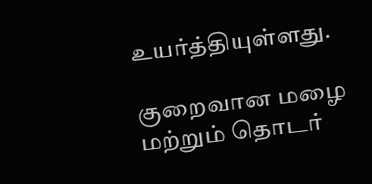உயர்த்தியுள்ளது.

குறைவான மழை மற்றும் தொடர்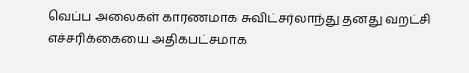வெப்ப அலைகள் காரணமாக சுவிட்சர்லாந்து தனது வறட்சி எச்சரிக்கையை அதிகபட்சமாக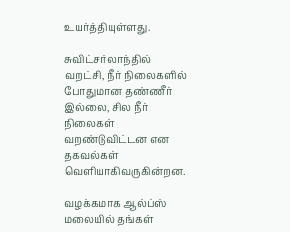உயர்த்தியுள்ளது.

சுவிட்சர்லாந்தில் வறட்சி, நீர் நிலைகளில் போதுமான தண்ணீர் இல்லை, சில நீர் நிலைகள் வறண்டுவிட்டன என தகவல்கள் வெளியாகிவருகின்றன.

வழக்கமாக ஆல்ப்ஸ் மலையில் தங்கள்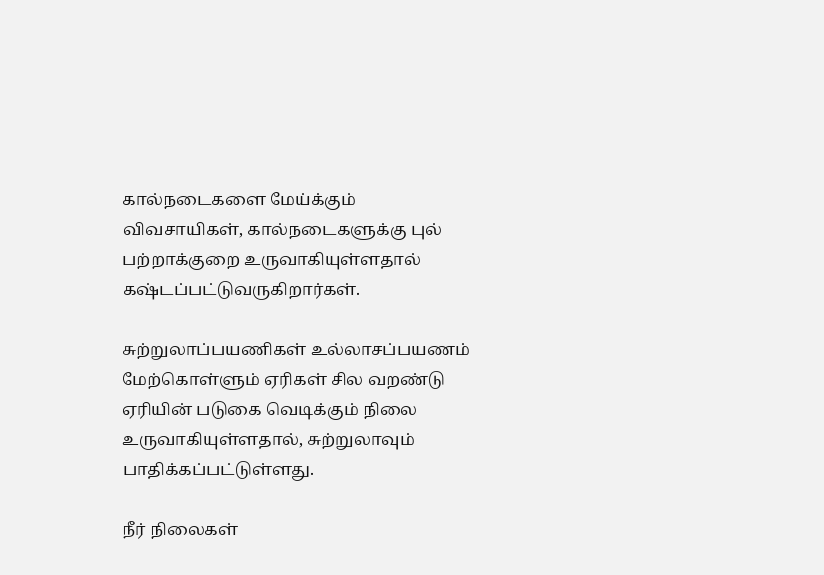கால்நடைகளை மேய்க்கும் விவசாயிகள், கால்நடைகளுக்கு புல் பற்றாக்குறை உருவாகியுள்ளதால் கஷ்டப்பட்டுவருகிறார்கள்.

சுற்றுலாப்பயணிகள் உல்லாசப்பயணம் மேற்கொள்ளும் ஏரிகள் சில வறண்டு ஏரியின் படுகை வெடிக்கும் நிலை உருவாகியுள்ளதால், சுற்றுலாவும் பாதிக்கப்பட்டுள்ளது.

நீர் நிலைகள்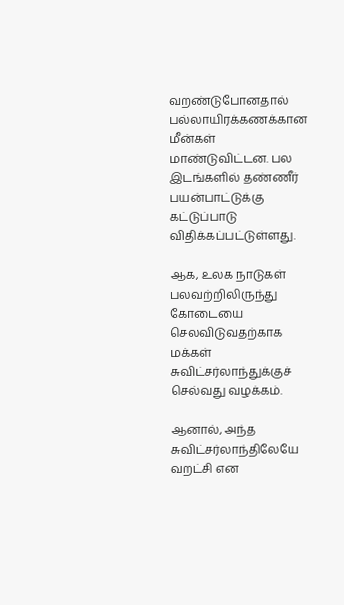வறண்டுபோனதால் பல்லாயிரக்கணக்கான மீன்கள் மாண்டுவிட்டன. பல இடங்களில் தண்ணீர் பயன்பாட்டுக்கு கட்டுப்பாடு விதிக்கப்பட்டுள்ளது.

ஆக, உலக நாடுகள் பலவற்றிலிருந்து கோடையை செலவிடுவதற்காக மக்கள் சுவிட்சர்லாந்துக்குச் செல்வது வழக்கம்.

ஆனால், அந்த சுவிட்சர்லாந்திலேயே வறட்சி என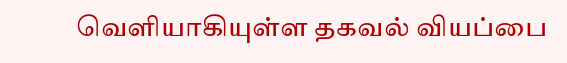வெளியாகியுள்ள தகவல் வியப்பை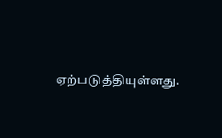ஏற்படுத்தியுள்ளது.